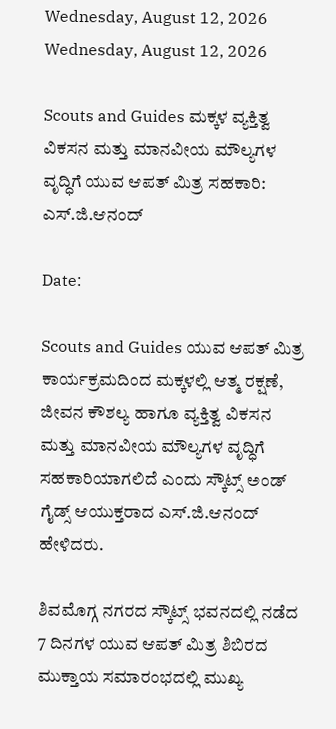Wednesday, August 12, 2026
Wednesday, August 12, 2026

Scouts and Guides ಮಕ್ಕಳ ವ್ಯಕ್ತಿತ್ವ ವಿಕಸನ ಮತ್ತು ಮಾನವೀಯ ಮೌಲ್ಯಗಳ ವೃದ್ಧಿಗೆ ಯುವ ಆಪತ್ ಮಿತ್ರ ಸಹಕಾರಿ: ಎಸ್.ಜಿ.ಆನಂದ್

Date:

Scouts and Guides ಯುವ ಆಪತ್ ಮಿತ್ರ ಕಾರ್ಯಕ್ರಮದಿಂದ ಮಕ್ಕಳಲ್ಲಿ ಆತ್ಮ ರಕ್ಷಣೆ, ಜೀವನ ಕೌಶಲ್ಯ ಹಾಗೂ ವ್ಯಕ್ತಿತ್ವ ವಿಕಸನ ಮತ್ತು ಮಾನವೀಯ ಮೌಲ್ಯಗಳ ವೃದ್ಧಿಗೆ ಸಹಕಾರಿಯಾಗಲಿದೆ ಎಂದು ಸ್ಕೌಟ್ಸ್ ಅಂಡ್ ಗೈಡ್ಸ್ ಆಯುಕ್ತರಾದ ಎಸ್.ಜಿ.ಆನಂದ್ ಹೇಳಿದರು.

ಶಿವಮೊಗ್ಗ ನಗರದ ಸ್ಕೌಟ್ಸ್ ಭವನದಲ್ಲಿ ನಡೆದ 7 ದಿನಗಳ ಯುವ ಆಪತ್ ಮಿತ್ರ ಶಿಬಿರದ ಮುಕ್ತಾಯ ಸಮಾರಂಭದಲ್ಲಿ ಮುಖ್ಯ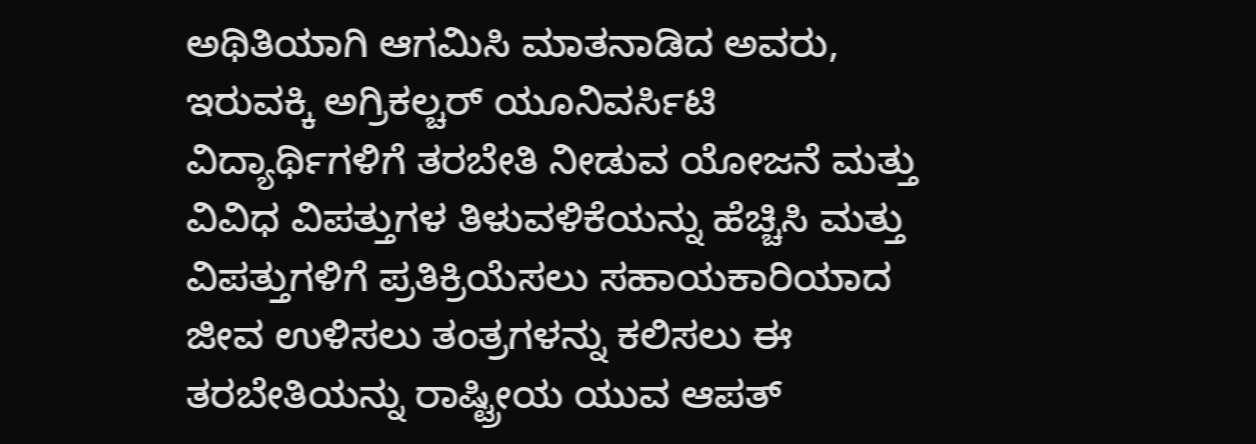ಅಥಿತಿಯಾಗಿ ಆಗಮಿಸಿ ಮಾತನಾಡಿದ ಅವರು, ಇರುವಕ್ಕಿ ಅಗ್ರಿಕಲ್ಚರ್ ಯೂನಿವರ್ಸಿಟಿ ವಿದ್ಯಾರ್ಥಿಗಳಿಗೆ ತರಬೇತಿ ನೀಡುವ ಯೋಜನೆ ಮತ್ತು ವಿವಿಧ ವಿಪತ್ತುಗಳ ತಿಳುವಳಿಕೆಯನ್ನು ಹೆಚ್ಚಿಸಿ ಮತ್ತು ವಿಪತ್ತುಗಳಿಗೆ ಪ್ರತಿಕ್ರಿಯೆಸಲು ಸಹಾಯಕಾರಿಯಾದ ಜೀವ ಉಳಿಸಲು ತಂತ್ರಗಳನ್ನು ಕಲಿಸಲು ಈ ತರಬೇತಿಯನ್ನು ರಾಷ್ಟ್ರೀಯ ಯುವ ಆಪತ್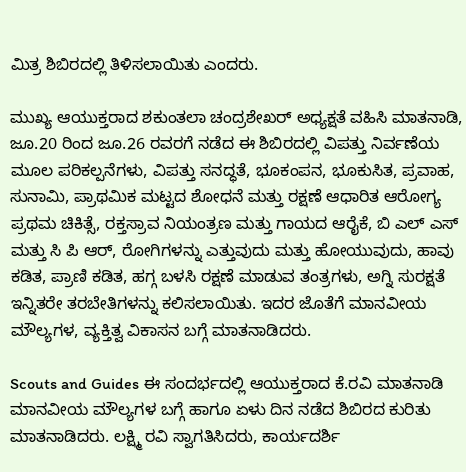ಮಿತ್ರ ಶಿಬಿರದಲ್ಲಿ ತಿಳಿಸಲಾಯಿತು ಎಂದರು.

ಮುಖ್ಯ ಆಯುಕ್ತರಾದ ಶಕುಂತಲಾ ಚಂದ್ರಶೇಖರ್ ಅಧ್ಯಕ್ಷತೆ ವಹಿಸಿ ಮಾತನಾಡಿ, ಜೂ.20 ರಿಂದ ಜೂ.26 ರವರಗೆ ನಡೆದ ಈ ಶಿಬಿರದಲ್ಲಿ ವಿಪತ್ತು ನಿರ್ವಣೆಯ ಮೂಲ ಪರಿಕಲ್ಪನೆಗಳು, ವಿಪತ್ತು ಸನದ್ಧತೆ, ಭೂಕಂಪನ, ಭೂಕುಸಿತ, ಪ್ರವಾಹ, ಸುನಾಮಿ, ಪ್ರಾಥಮಿಕ ಮಟ್ಟದ ಶೋಧನೆ ಮತ್ತು ರಕ್ಷಣೆ ಆಧಾರಿತ ಆರೋಗ್ಯ ಪ್ರಥಮ ಚಿಕಿತ್ಸೆ, ರಕ್ತಸ್ರಾವ ನಿಯಂತ್ರಣ ಮತ್ತು ಗಾಯದ ಆರೈಕೆ, ಬಿ ಎಲ್ ಎಸ್ ಮತ್ತು ಸಿ ಪಿ ಆರ್, ರೋಗಿಗಳನ್ನು ಎತ್ತುವುದು ಮತ್ತು ಹೋಯುವುದು, ಹಾವು ಕಡಿತ, ಪ್ರಾಣಿ ಕಡಿತ, ಹಗ್ಗ ಬಳಸಿ ರಕ್ಷಣೆ ಮಾಡುವ ತಂತ್ರಗಳು, ಅಗ್ನಿ ಸುರಕ್ಷತೆ ಇನ್ನಿತರೇ ತರಬೇತಿಗಳನ್ನು ಕಲಿಸಲಾಯಿತು. ಇದರ ಜೊತೆಗೆ ಮಾನವೀಯ ಮೌಲ್ಯಗಳ, ವ್ಯಕ್ತಿತ್ವ ವಿಕಾಸನ ಬಗ್ಗೆ ಮಾತನಾಡಿದರು.

Scouts and Guides ಈ ಸಂದರ್ಭದಲ್ಲಿ ಆಯುಕ್ತರಾದ ಕೆ.ರವಿ ಮಾತನಾಡಿ ಮಾನವೀಯ ಮೌಲ್ಯಗಳ ಬಗ್ಗೆ ಹಾಗೂ ಏಳು ದಿನ ನಡೆದ ಶಿಬಿರದ ಕುರಿತು ಮಾತನಾಡಿದರು. ಲಕ್ಷ್ಮಿ ರವಿ ಸ್ವಾಗತಿಸಿದರು, ಕಾರ್ಯದರ್ಶಿ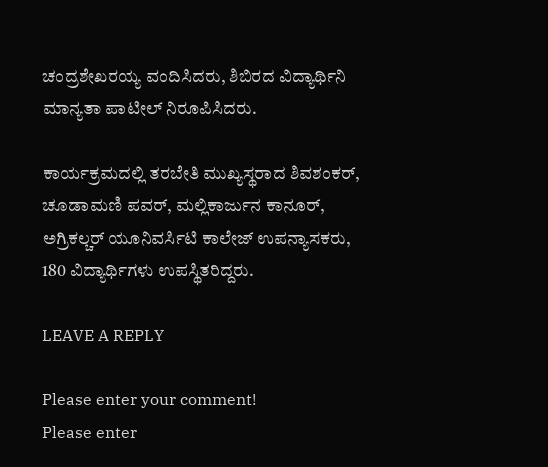ಚಂದ್ರಶೇಖರಯ್ಯ ವಂದಿಸಿದರು, ಶಿಬಿರದ ವಿದ್ಯಾರ್ಥಿನಿ ಮಾನ್ಯತಾ ಪಾಟೀಲ್ ನಿರೂಪಿಸಿದರು.

ಕಾರ್ಯಕ್ರಮದಲ್ಲಿ ತರಬೇತಿ ಮುಖ್ಯಸ್ಥರಾದ ಶಿವಶಂಕರ್, ಚೂಡಾಮಣಿ ಪವರ್, ಮಲ್ಲಿಕಾರ್ಜುನ ಕಾನೂರ್, ಅಗ್ರಿಕಲ್ಚರ್ ಯೂನಿವರ್ಸಿಟಿ ಕಾಲೇಜ್ ಉಪನ್ಯಾಸಕರು, 180 ವಿದ್ಯಾರ್ಥಿಗಳು ಉಪಸ್ಥಿತರಿದ್ದರು.

LEAVE A REPLY

Please enter your comment!
Please enter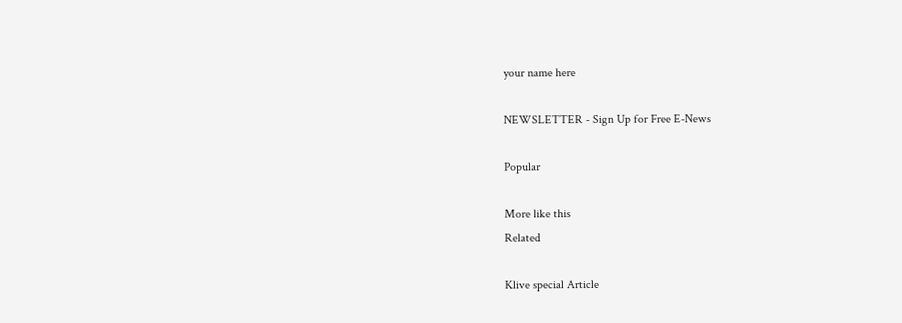your name here

NEWSLETTER - Sign Up for Free E-News

Popular

More like this
Related

Klive special Article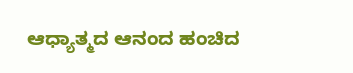ಆಧ್ಯಾತ್ಮದ ಆನಂದ ಹಂಚಿದ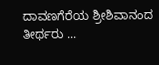ದಾವಣಗೆರೆಯ ಶ್ರೀಶಿವಾನಂದ ತೀರ್ಥರು ...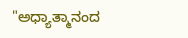"ಅಧ್ಯಾತ್ಮಾನಂದ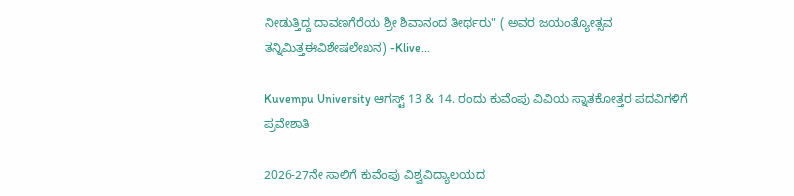ನೀಡುತ್ತಿದ್ದ ದಾವಣಗೆರೆಯ ಶ್ರೀ ಶಿವಾನಂದ ತೀರ್ಥರು" ( ಅವರ ಜಯಂತ್ಯೋತ್ಸವ ತನ್ನಿಮಿತ್ತಈವಿಶೇಷಲೇಖನ) -Klive...

Kuvempu University ಆಗಸ್ಟ್ 13 & 14. ರಂದು ಕುವೆಂಪು ವಿವಿಯ ಸ್ನಾತಕೋತ್ತರ ಪದವಿಗಳಿಗೆ ಪ್ರವೇಶಾತಿ

2026-27ನೇ ಸಾಲಿಗೆ ಕುವೆಂಪು ವಿಶ್ವವಿದ್ಯಾಲಯದ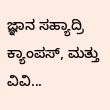ಜ್ಞಾನ ಸಹ್ಯಾದ್ರಿ ಕ್ಯಾಂಪಸ್, ಮತ್ತು ವಿವಿ...